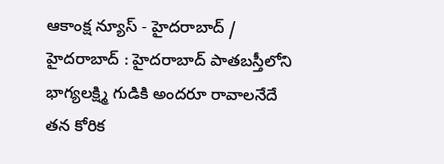ఆకాంక్ష న్యూస్ - హైదరాబాద్ / హైదరాబాద్ : హైదరాబాద్ పాతబస్తీలోని భాగ్యలక్ష్మి గుడికి అందరూ రావాలనేదే తన కోరిక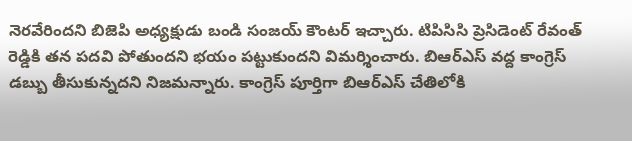నెరవేరిందని బిజెపి అధ్యక్షుడు బండి సంజయ్ కౌంటర్ ఇచ్చారు. టిపిసిసి ప్రెసిడెంట్ రేవంత్ రెడ్డికి తన పదవి పోతుందని భయం పట్టుకుందని విమర్శించారు. బిఆర్ఎస్ వద్ద కాంగ్రెస్ డబ్బు తీసుకున్నదని నిజమన్నారు. కాంగ్రెస్ పూర్తిగా బిఆర్ఎస్ చేతిలోకి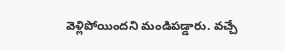వెళ్లిపోయిందని మండిపడ్డారు. వచ్చే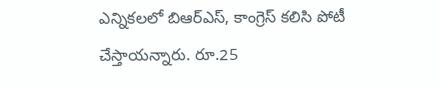ఎన్నికలలో బిఆర్ఎస్, కాంగ్రెస్ కలిసి పోటీ చేస్తాయన్నారు. రూ.25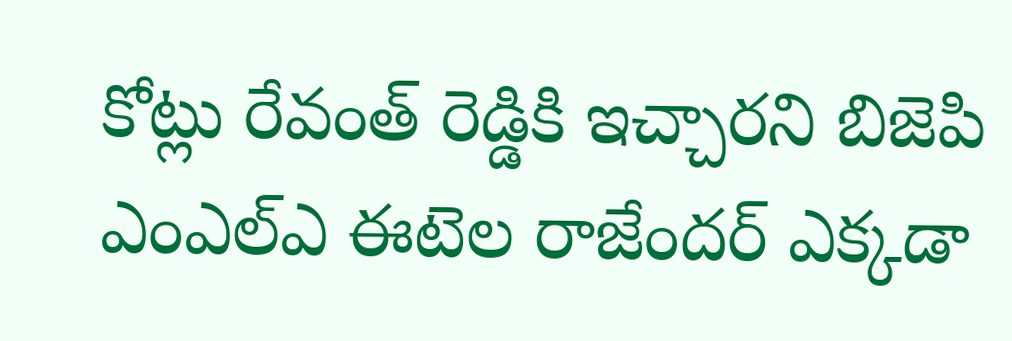కోట్లు రేవంత్ రెడ్డికి ఇచ్చారని బిజెపి ఎంఎల్ఎ ఈటెల రాజేందర్ ఎక్కడా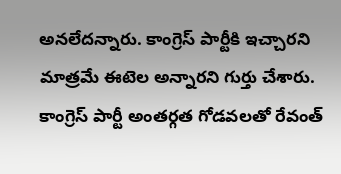అనలేదన్నారు. కాంగ్రెస్ పార్టీకి ఇచ్చారని మాత్రమే ఈటెల అన్నారని గుర్తు చేశారు. కాంగ్రెస్ పార్టీ అంతర్గత గోడవలతో రేవంత్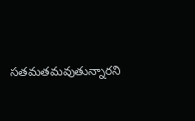సతమతమవుతున్నారని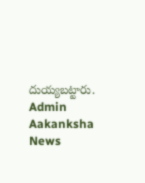దుయ్యబట్టారు.
Admin
Aakanksha News